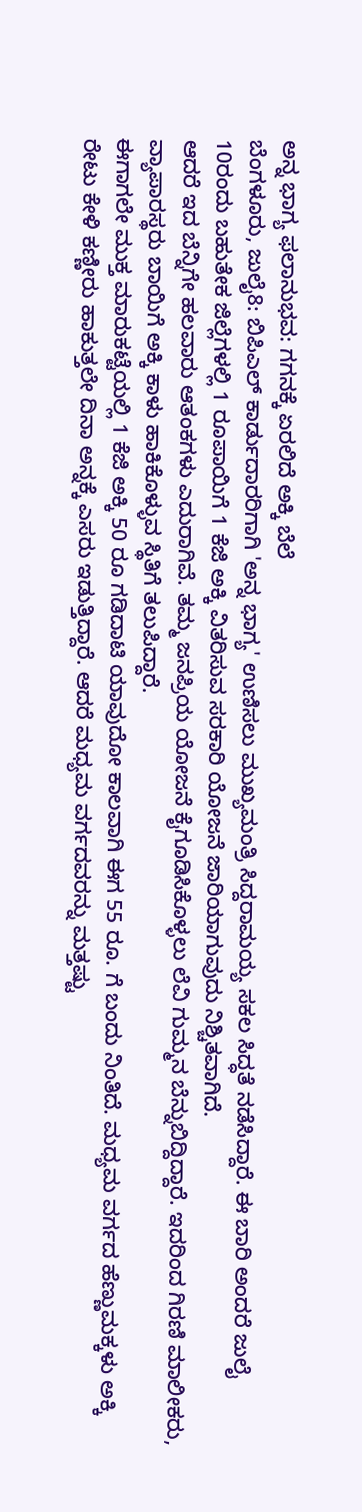ಅನ್ನ ಭಾಗ್ಯ ಫಲಾನುಭವ: ಗಗನಕ್ಕೆ ಏರಲಿದೆ ಅಕ್ಕಿ ಬೆಲೆ
ಬೆಂಗಳೂರು, ಜುಲೈ8: ಬಿಪಿಎಲ್ ಕಾರ್ಡುದಾರರಿಗಾಗಿ 'ಅನ್ನ ಭಾಗ್ಯ' ಉಣಿಸಲು ಮುಖ್ಯಮಂತ್ರಿ ಸಿದ್ದರಾಮಯ್ಯ ಸಕಲ ಸಿದ್ಧತೆ ನಡೆಸಿದ್ದಾರೆ. ಈ ಬಾರಿ ಅಂದರೆ ಜುಲೈ 10ರಂದು ಬಹುತೇಕ ಜಿಲ್ಲೆಗಳಲ್ಲಿ 1 ರೂಪಾಯಿಗೆ 1 ಕೆಜಿ ಅಕ್ಕಿ ವಿತರಿಸುವ ಸರಕಾರಿ ಯೋಜನೆ ಜಾರಿಯಾಗುವುದು ನಿಶ್ಚಿತವಾಗಿದೆ.
ಆದರೆ ಇದ ಬೆನ್ನಿಗೇ ಹಲವಾರು ಆತಂಕಗಳು ಎದುರಾಗಿವೆ. ತಮ್ಮ ಜನಪ್ರಿಯ ಯೋಜನೆ ಕೈಗೂಡಿಸಿಕೊಳ್ಳಲು ಲೆವಿ ಗುಮ್ಮನ ಬೆನ್ನುಬಿದ್ದಿದ್ದಾರೆ. ಇದರಿಂದ ಗಿರಣಿ ಮಾಲೀಕರು, ವ್ಯಾಪಾರಸ್ಥರು ಬಾಯಿಗೆ ಅಕ್ಕಿ ಕಾಳು ಹಾಕಿಕೊಳ್ಳುವ ಸ್ಥಿತಿಗೆ ತಲುಪಿದ್ದಾರೆ.
ಈಗಾಗಲೇ ಮುಕ್ತ ಮಾರುಕಟ್ಟೆಯಲ್ಲಿ 1 ಕೆಜಿ ಅಕ್ಕಿ 50 ರೂ ಗಡಿದಾಟಿ ಯಾವುದೋ ಕಾಲವಾಗಿ ಈಗ 55 ರೂ. ಗೆ ಬಂದು ನಿಂತಿದೆ. ಮಧ್ಯಮ ವರ್ಗದ ಹೆಣ್ಣುಮಕ್ಕಳು ಅಕ್ಕಿ ರೇಟು ಕೇಳಿ ಕಣ್ಣೀರು ಹಾಕುತ್ತಲೇ ದಿನಾ ಅನ್ನಕ್ಕೆ ಎಸರು ಇಡುತ್ತಿದ್ದಾರೆ. ಆದರೆ ಮಧ್ಯಮ ವರ್ಗದವರನ್ನು ಮತ್ತಷ್ಟು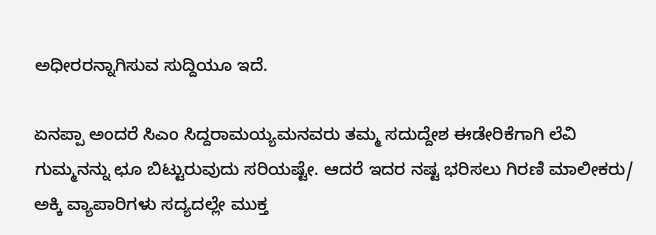ಅಧೀರರನ್ನಾಗಿಸುವ ಸುದ್ದಿಯೂ ಇದೆ.

ಏನಪ್ಪಾ ಅಂದರೆ ಸಿಎಂ ಸಿದ್ದರಾಮಯ್ಯಮನವರು ತಮ್ಮ ಸದುದ್ದೇಶ ಈಡೇರಿಕೆಗಾಗಿ ಲೆವಿ ಗುಮ್ಮನನ್ನು ಛೂ ಬಿಟ್ಟುರುವುದು ಸರಿಯಷ್ಟೇ. ಆದರೆ ಇದರ ನಷ್ಟ ಭರಿಸಲು ಗಿರಣಿ ಮಾಲೀಕರು/ ಅಕ್ಕಿ ವ್ಯಾಪಾರಿಗಳು ಸದ್ಯದಲ್ಲೇ ಮುಕ್ತ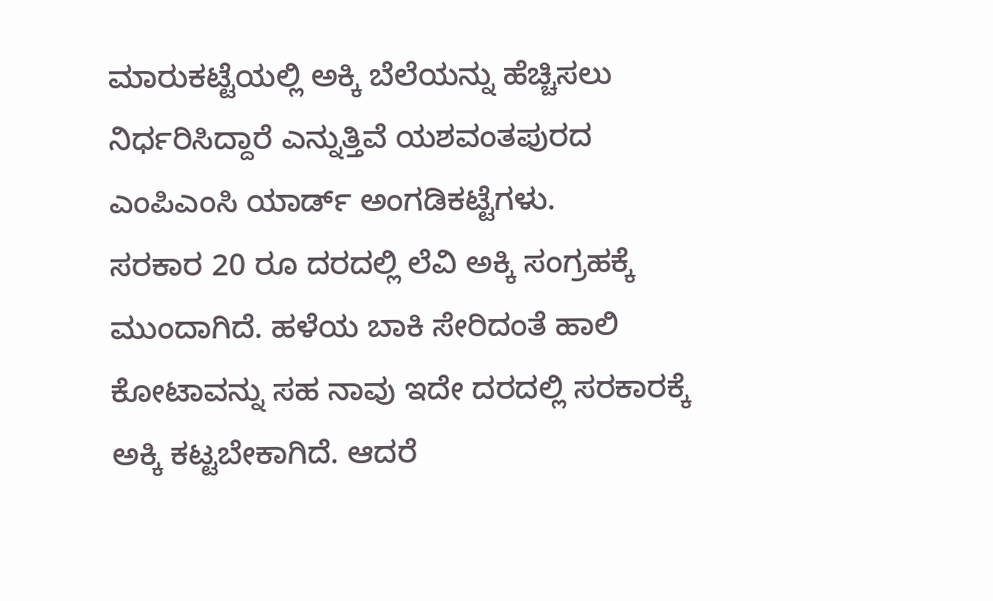ಮಾರುಕಟ್ಟೆಯಲ್ಲಿ ಅಕ್ಕಿ ಬೆಲೆಯನ್ನು ಹೆಚ್ಚಿಸಲು ನಿರ್ಧರಿಸಿದ್ದಾರೆ ಎನ್ನುತ್ತಿವೆ ಯಶವಂತಪುರದ ಎಂಪಿಎಂಸಿ ಯಾರ್ಡ್ ಅಂಗಡಿಕಟ್ಟೆಗಳು.
ಸರಕಾರ 20 ರೂ ದರದಲ್ಲಿ ಲೆವಿ ಅಕ್ಕಿ ಸಂಗ್ರಹಕ್ಕೆ ಮುಂದಾಗಿದೆ. ಹಳೆಯ ಬಾಕಿ ಸೇರಿದಂತೆ ಹಾಲಿ ಕೋಟಾವನ್ನು ಸಹ ನಾವು ಇದೇ ದರದಲ್ಲಿ ಸರಕಾರಕ್ಕೆ ಅಕ್ಕಿ ಕಟ್ಟಬೇಕಾಗಿದೆ. ಆದರೆ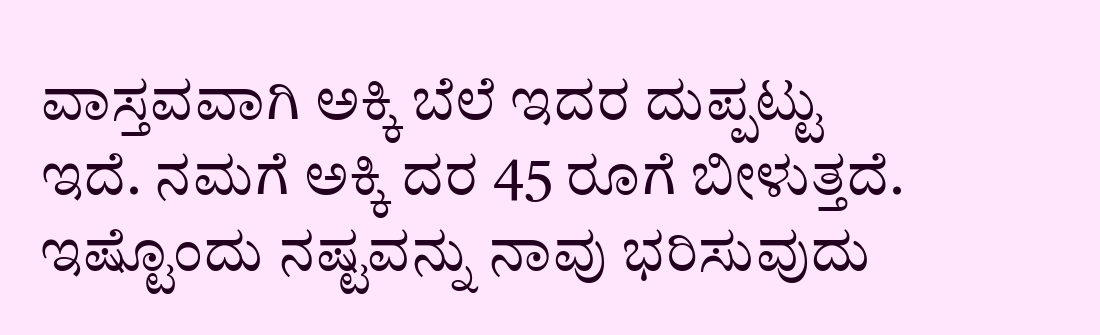ವಾಸ್ತವವಾಗಿ ಅಕ್ಕಿ ಬೆಲೆ ಇದರ ದುಪ್ಪಟ್ಟು ಇದೆ. ನಮಗೆ ಅಕ್ಕಿ ದರ 45 ರೂಗೆ ಬೀಳುತ್ತದೆ. ಇಷ್ಟೊಂದು ನಷ್ಟವನ್ನು ನಾವು ಭರಿಸುವುದು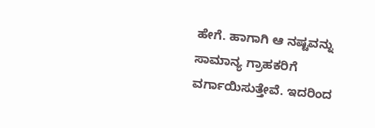ಹೇಗೆ. ಹಾಗಾಗಿ ಆ ನಷ್ಟವನ್ನು ಸಾಮಾನ್ಯ ಗ್ರಾಹಕರಿಗೆ ವರ್ಗಾಯಿಸುತ್ತೇವೆ. ಇದರಿಂದ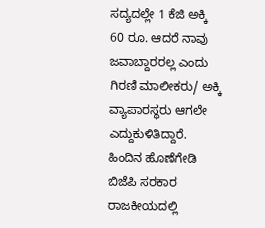ಸದ್ಯದಲ್ಲೇ 1 ಕೆಜಿ ಅಕ್ಕಿ 60 ರೂ. ಆದರೆ ನಾವು ಜವಾಬ್ದಾರರಲ್ಲ ಎಂದು ಗಿರಣಿ ಮಾಲೀಕರು/ ಅಕ್ಕಿ ವ್ಯಾಪಾರಸ್ಥರು ಆಗಲೇ ಎದ್ದುಕುಳಿತಿದ್ದಾರೆ.
ಹಿಂದಿನ ಹೊಣೆಗೇಡಿ ಬಿಜೆಪಿ ಸರಕಾರ ರಾಜಕೀಯದಲ್ಲಿ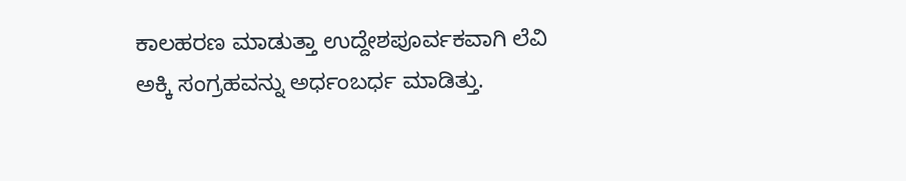ಕಾಲಹರಣ ಮಾಡುತ್ತಾ ಉದ್ದೇಶಪೂರ್ವಕವಾಗಿ ಲೆವಿ ಅಕ್ಕಿ ಸಂಗ್ರಹವನ್ನು ಅರ್ಧಂಬರ್ಧ ಮಾಡಿತ್ತು.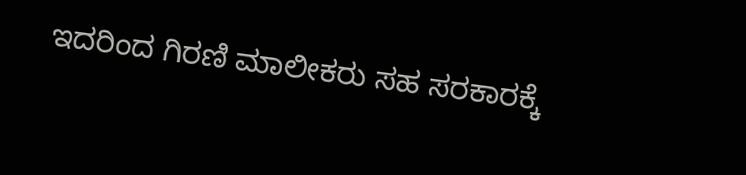ಇದರಿಂದ ಗಿರಣಿ ಮಾಲೀಕರು ಸಹ ಸರಕಾರಕ್ಕೆ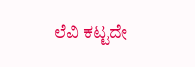ಲೆವಿ ಕಟ್ಟದೇ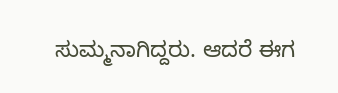ಸುಮ್ಮನಾಗಿದ್ದರು. ಆದರೆ ಈಗ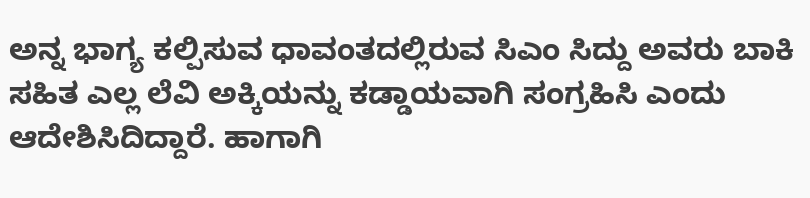ಅನ್ನ ಭಾಗ್ಯ ಕಲ್ಪಿಸುವ ಧಾವಂತದಲ್ಲಿರುವ ಸಿಎಂ ಸಿದ್ದು ಅವರು ಬಾಕಿ ಸಹಿತ ಎಲ್ಲ ಲೆವಿ ಅಕ್ಕಿಯನ್ನು ಕಡ್ಡಾಯವಾಗಿ ಸಂಗ್ರಹಿಸಿ ಎಂದು ಆದೇಶಿಸಿದಿದ್ದಾರೆ. ಹಾಗಾಗಿ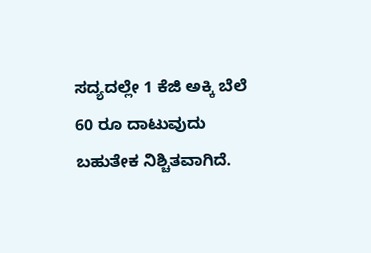ಸದ್ಯದಲ್ಲೇ 1 ಕೆಜಿ ಅಕ್ಕಿ ಬೆಲೆ 60 ರೂ ದಾಟುವುದು ಬಹುತೇಕ ನಿಶ್ಚಿತವಾಗಿದೆ.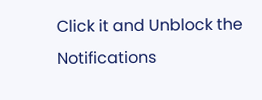Click it and Unblock the Notifications